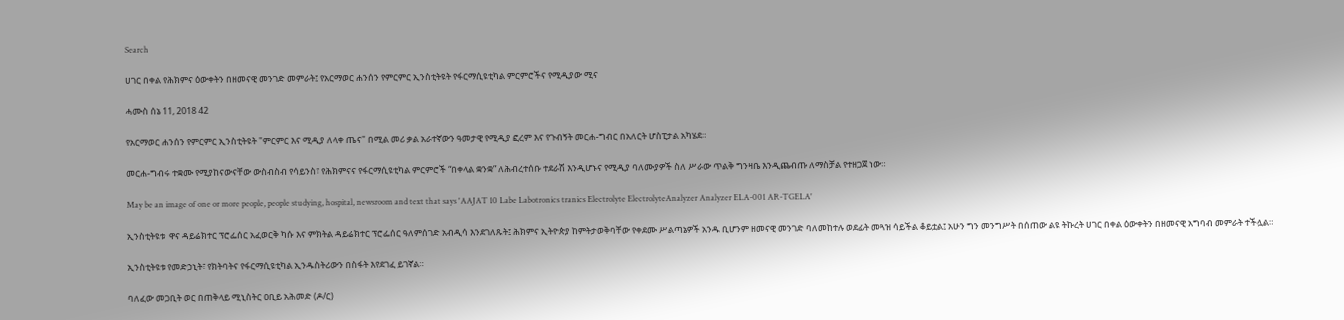Search

ሀገር በቀል የሕክምና ዕውቀትን በዘመናዊ መንገድ መምራት፤ የአርማወር ሐንሰን የምርምር ኢንስቲትዩት የፋርማሲዩቲካል ምርምሮችና የሚዲያው ሚና

ሓሙስ ሰኔ 11, 2018 42

የአርማወር ሐንሰን የምርምር ኢንስቲትዩት "ምርምር እና ሚዲያ ለላቀ ጤና" በሚል መሪ ቃል አራተኛውን ዓመታዊ የሚዲያ ፎረም እና የጉብኝት መርሐ-ግብር በአለርት ሆስፒታል አካሄደ።

መርሐ-ግብሩ ተቋሙ የሚያከናውናቸው ውስብስብ የሳይንስ፣ የሕክምናና የፋርማሲዩቲካል ምርምሮች “በቀላል ቋንቋ” ለሕብረተሰቡ ተደራሽ እንዲሆኑና የሚዲያ ባለሙያዎች ስለ ሥራው ጥልቅ ግንዛቤ እንዲጨብጡ ለማስቻል የተዘጋጀ ነው።

May be an image of one or more people, people studying, hospital, newsroom and text that says 'AAJAT 10 Labe Labotronics tranics Electrolyte ElectrolyteAnalyzer Analyzer ELA-001 AR-TGELA'

ኢንስቲትዩቱ  ዋና ዳይሬክተር ፕሮፌሰር አፈወርቅ ካሱ እና ምክትል ዳይሬክተር ፕሮፌሰር ዓለምሰገድ አብዲሳ እንደገለጹት፤ ሕክምና ኢትዮጵያ ከምትታወቅባቸው የቀደሙ ሥልጣኔዎች አንዱ ቢሆንም ዘመናዊ መንገድ ባለመከተሉ ወደፊት መጓዝ ሳይችል ቆይቷል፤ አሁን ግን መንግሥት በሰጠው ልዩ ትኩረት ሀገር በቀል ዕውቀትን በዘመናዊ አግባብ መምራት ተችሏል።

ኢንስቲትዩቱ የመድኃኒት፣ የክትባትና የፋርማሲዩቲካል ኢንዱስትሪውን በስፋት እየደገፈ ይገኛል።

ባለፈው መጋቢት ወር በጠቅላይ ሚኒስትር ዐቢይ አሕመድ (ዶ/ር)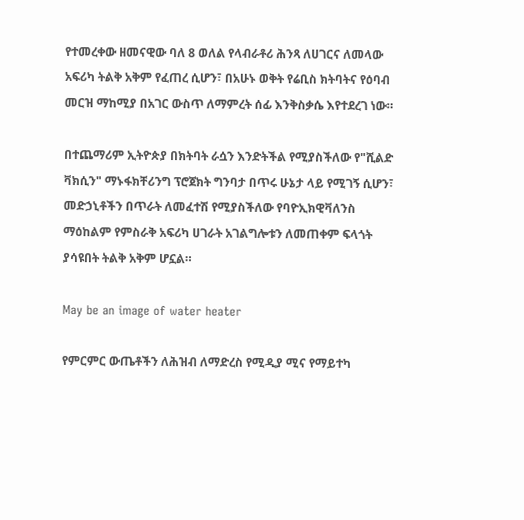የተመረቀው ዘመናዊው ባለ 8 ወለል የላብራቶሪ ሕንጻ ለሀገርና ለመላው አፍሪካ ትልቅ አቅም የፈጠረ ሲሆን፣ በአሁኑ ወቅት የሬቢስ ክትባትና የዕባብ መርዝ ማከሚያ በአገር ውስጥ ለማምረት ሰፊ እንቅስቃሴ እየተደረገ ነው።

በተጨማሪም ኢትዮጵያ በክትባት ራሷን እንድትችል የሚያስችለው የ"ሺልድ ቫክሲን" ማኑፋክቸሪንግ ፕሮጀክት ግንባታ በጥሩ ሁኔታ ላይ የሚገኝ ሲሆን፣ መድኃኒቶችን በጥራት ለመፈተሽ የሚያስችለው የባዮኢክዊቫለንስ ማዕከልም የምስራቅ አፍሪካ ሀገራት አገልግሎቱን ለመጠቀም ፍላጎት ያሳዩበት ትልቅ አቅም ሆኗል።

May be an image of water heater

የምርምር ውጤቶችን ለሕዝብ ለማድረስ የሚዲያ ሚና የማይተካ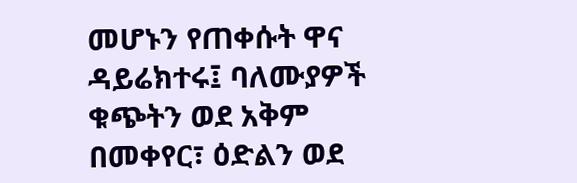መሆኑን የጠቀሱት ዋና ዳይሬክተሩ፤ ባለሙያዎች ቁጭትን ወደ አቅም በመቀየር፣ ዕድልን ወደ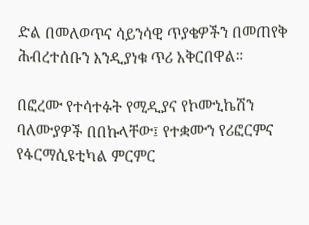ድል በመለወጥና ሳይንሳዊ ጥያቄዎችን በመጠየቅ ሕብረተሰቡን እንዲያነቁ ጥሪ አቅርበዋል።

በፎረሙ የተሳተፉት የሚዲያና የኮሙኒኬሽን ባለሙያዎች በበኩላቸው፤ የተቋሙን የሪፎርምና የፋርማሲዩቲካል ምርምር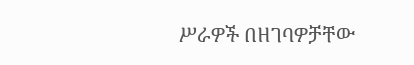ሥራዎች በዘገባዎቻቸው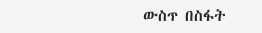ውስጥ በስፋት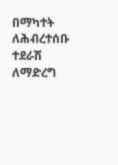በማካተት ለሕብረተሰቡ ተደራሽ ለማድረግ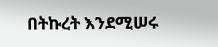በትኩረት እንደሚሠሩ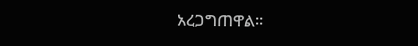አረጋግጠዋል።